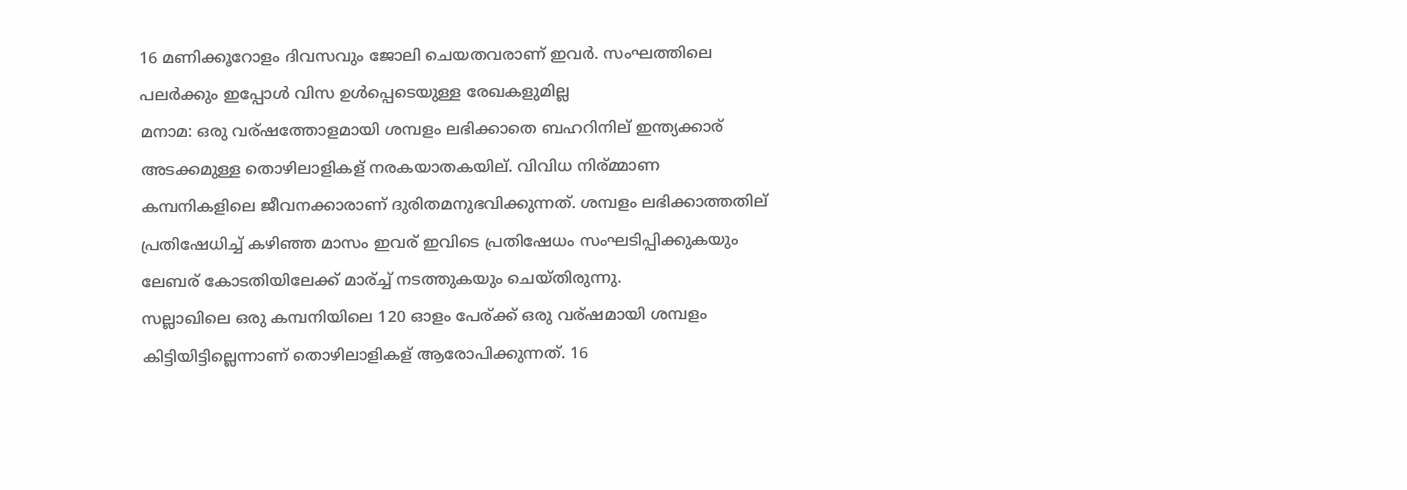16 മണിക്കൂറോളം ദിവസവും ജോലി ചെയതവരാണ് ഇവര്‍. സംഘത്തിലെ പലര്‍ക്കും ഇപ്പോള്‍ വിസ ഉള്‍പ്പെടെയുള്ള രേഖകളുമില്ല
മനാമ: ഒരു വര്ഷത്തോളമായി ശമ്പളം ലഭിക്കാതെ ബഹറിനില് ഇന്ത്യക്കാര് അടക്കമുള്ള തൊഴിലാളികള് നരകയാതകയില്. വിവിധ നിര്മ്മാണ കമ്പനികളിലെ ജീവനക്കാരാണ് ദുരിതമനുഭവിക്കുന്നത്. ശമ്പളം ലഭിക്കാത്തതില് പ്രതിഷേധിച്ച് കഴിഞ്ഞ മാസം ഇവര് ഇവിടെ പ്രതിഷേധം സംഘടിപ്പിക്കുകയും ലേബര് കോടതിയിലേക്ക് മാര്ച്ച് നടത്തുകയും ചെയ്തിരുന്നു.
സല്ലാഖിലെ ഒരു കമ്പനിയിലെ 120 ഓളം പേര്ക്ക് ഒരു വര്ഷമായി ശമ്പളം കിട്ടിയിട്ടില്ലെന്നാണ് തൊഴിലാളികള് ആരോപിക്കുന്നത്. 16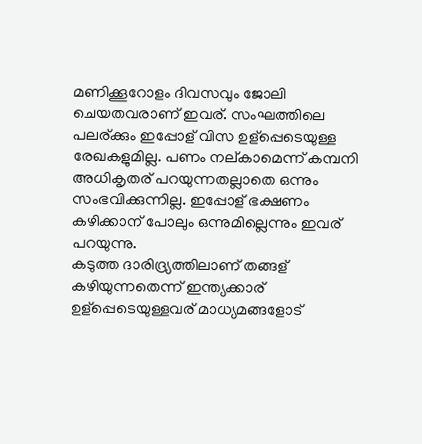മണിക്കൂറോളം ദിവസവും ജോലി ചെയതവരാണ് ഇവര്. സംഘത്തിലെ പലര്ക്കും ഇപ്പോള് വിസ ഉള്പ്പെടെയുള്ള രേഖകളുമില്ല. പണം നല്കാമെന്ന് കമ്പനി അധികൃതര് പറയുന്നതല്ലാതെ ഒന്നും സംഭവിക്കുന്നില്ല. ഇപ്പോള് ഭക്ഷണം കഴിക്കാന് പോലും ഒന്നുമില്ലെന്നും ഇവര് പറയുന്നു.
കടുത്ത ദാരിദ്ര്യത്തിലാണ് തങ്ങള് കഴിയുന്നതെന്ന് ഇന്ത്യക്കാര് ഉള്പ്പെടെയുള്ളവര് മാധ്യമങ്ങളോട്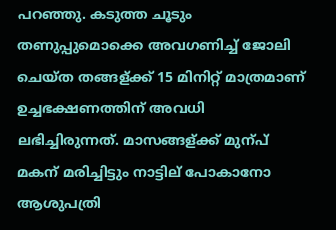പറഞ്ഞു. കടുത്ത ചൂടും തണുപ്പുമൊക്കെ അവഗണിച്ച് ജോലി ചെയ്ത തങ്ങള്ക്ക് 15 മിനിറ്റ് മാത്രമാണ് ഉച്ചഭക്ഷണത്തിന് അവധി ലഭിച്ചിരുന്നത്. മാസങ്ങള്ക്ക് മുന്പ് മകന് മരിച്ചിട്ടും നാട്ടില് പോകാനോ ആശുപത്രി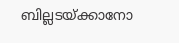ബില്ലടയ്ക്കാനോ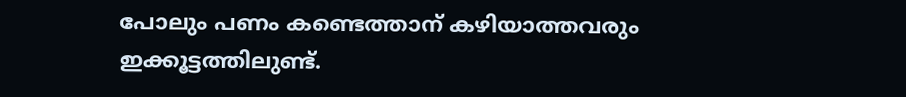പോലും പണം കണ്ടെത്താന് കഴിയാത്തവരും ഇക്കൂട്ടത്തിലുണ്ട്.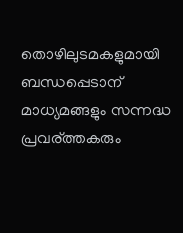തൊഴിലുടമകളുമായി ബന്ധപ്പെടാന് മാധ്യമങ്ങളും സന്നദ്ധ പ്രവര്ത്തകരും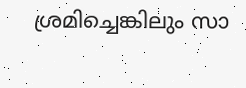ശ്രമിച്ചെങ്കിലും സാ